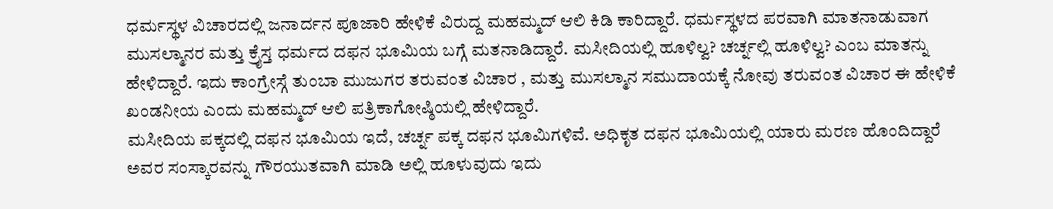ಧರ್ಮಸ್ಥಳ ವಿಚಾರದಲ್ಲಿ ಜನಾರ್ದನ ಪೂಜಾರಿ ಹೇಳಿಕೆ ವಿರುದ್ದ ಮಹಮ್ಮದ್ ಆಲಿ ಕಿಡಿ ಕಾರಿದ್ದಾರೆ. ಧರ್ಮಸ್ಥಳದ ಪರವಾಗಿ ಮಾತನಾಡುವಾಗ ಮುಸಲ್ಮಾನರ ಮತ್ತು ಕ್ರೈಸ್ತ ಧರ್ಮದ ದಫನ ಭೂಮಿಯ ಬಗ್ಗೆ ಮತನಾಡಿದ್ದಾರೆ. ಮಸೀದಿಯಲ್ಲಿ ಹೂಳಿಲ್ವ? ಚರ್ಚ್ನಲ್ಲಿ ಹೂಳಿಲ್ವ? ಎಂಬ ಮಾತನ್ನು ಹೇಳಿದ್ದಾರೆ. ಇದು ಕಾಂಗ್ರೇಸ್ಗೆ ತುಂಬಾ ಮುಜುಗರ ತರುವಂತ ವಿಚಾರ , ಮತ್ತು ಮುಸಲ್ಮಾನ ಸಮುದಾಯಕ್ಕೆ ನೋವು ತರುವಂತ ವಿಚಾರ ಈ ಹೇಳಿಕೆ ಖಂಡನೀಯ ಎಂದು ಮಹಮ್ಮದ್ ಆಲಿ ಪತ್ರಿಕಾಗೋಷ್ಠಿಯಲ್ಲಿ ಹೇಳಿದ್ದಾರೆ.
ಮಸೀದಿಯ ಪಕ್ಕದಲ್ಲಿ ದಫನ ಭೂಮಿಯ ಇದೆ, ಚರ್ಚ್ನ ಪಕ್ಕ ದಫನ ಭೂಮಿಗಳಿವೆ. ಅಧಿಕೃತ ದಫನ ಭೂಮಿಯಲ್ಲಿ ಯಾರು ಮರಣ ಹೊಂದಿದ್ದಾರೆ ಅವರ ಸಂಸ್ಕಾರವನ್ನು ಗೌರಯುತವಾಗಿ ಮಾಡಿ ಅಲ್ಲಿ ಹೂಳುವುದು ಇದು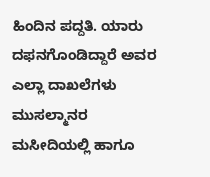ಹಿಂದಿನ ಪದ್ದತಿ. ಯಾರು ದಫನಗೊಂಡಿದ್ದಾರೆ ಅವರ ಎಲ್ಲಾ ದಾಖಲೆಗಳು ಮುಸಲ್ಮಾನರ ಮಸೀದಿಯಲ್ಲಿ ಹಾಗೂ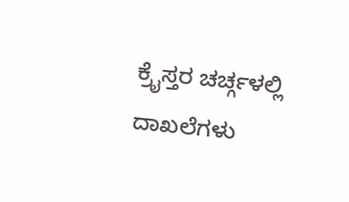ಕ್ರೈಸ್ತರ ಚರ್ಚ್ಗಳಲ್ಲಿ ದಾಖಲೆಗಳು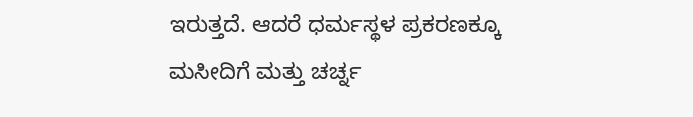ಇರುತ್ತದೆ. ಆದರೆ ಧರ್ಮಸ್ಥಳ ಪ್ರಕರಣಕ್ಕೂ ಮಸೀದಿಗೆ ಮತ್ತು ಚರ್ಚ್ನ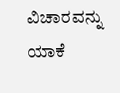ವಿಚಾರವನ್ನು ಯಾಕೆ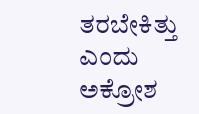ತರಬೇಕಿತ್ತು ಎಂದು ಅಕ್ರೋಶ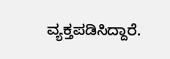ವ್ಯಕ್ತಪಡಿಸಿದ್ದಾರೆ.